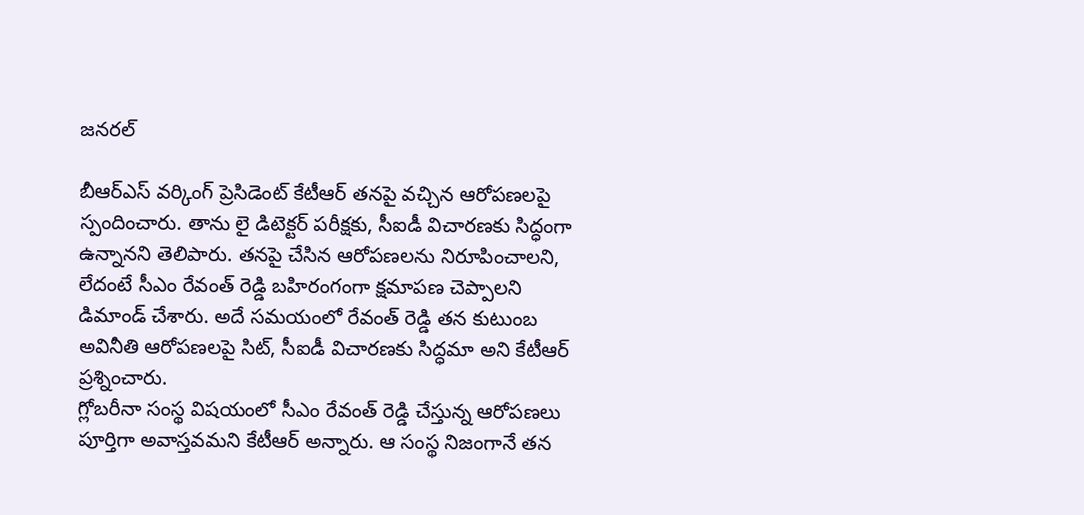జనరల్

బీఆర్ఎస్ వర్కింగ్ ప్రెసిడెంట్ కేటీఆర్ తనపై వచ్చిన ఆరోపణలపై స్పందించారు. తాను లై డిటెక్టర్ పరీక్షకు, సీఐడీ విచారణకు సిద్ధంగా ఉన్నానని తెలిపారు. తనపై చేసిన ఆరోపణలను నిరూపించాలని, లేదంటే సీఎం రేవంత్ రెడ్డి బహిరంగంగా క్షమాపణ చెప్పాలని డిమాండ్ చేశారు. అదే సమయంలో రేవంత్ రెడ్డి తన కుటుంబ అవినీతి ఆరోపణలపై సిట్, సీఐడీ విచారణకు సిద్ధమా అని కేటీఆర్ ప్రశ్నించారు.
గ్లోబరీనా సంస్థ విషయంలో సీఎం రేవంత్ రెడ్డి చేస్తున్న ఆరోపణలు పూర్తిగా అవాస్తవమని కేటీఆర్ అన్నారు. ఆ సంస్థ నిజంగానే తన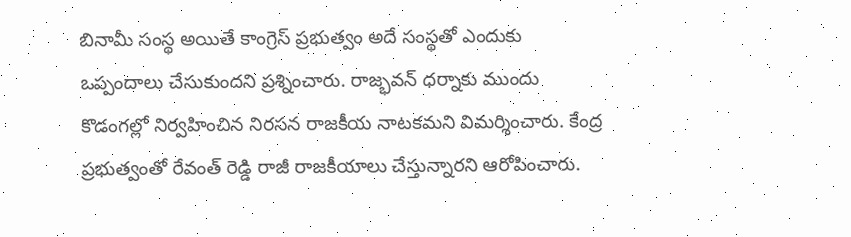బినామీ సంస్థ అయితే కాంగ్రెస్ ప్రభుత్వం అదే సంస్థతో ఎందుకు ఒప్పందాలు చేసుకుందని ప్రశ్నించారు. రాజ్భవన్ ధర్నాకు ముందు కొడంగల్లో నిర్వహించిన నిరసన రాజకీయ నాటకమని విమర్శించారు. కేంద్ర ప్రభుత్వంతో రేవంత్ రెడ్డి రాజీ రాజకీయాలు చేస్తున్నారని ఆరోపించారు.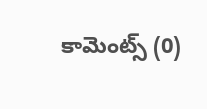కామెంట్స్ (0)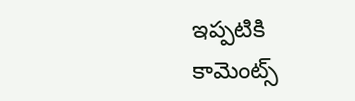ఇప్పటికి కామెంట్స్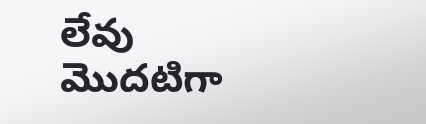లేవు
మొదటిగా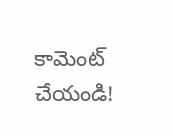కామెంట్ చేయండి!